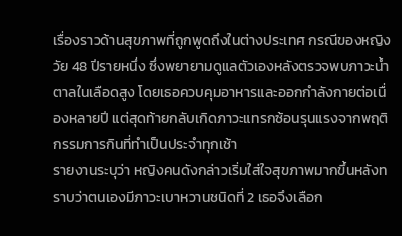เรื่องราวด้านสุขภาพที่ถูกพูดถึงในต่างประเทศ กรณีของหญิงวัย 48 ปีรายหนึ่ง ซึ่งพยายามดูแลตัวเองหลังตรวจพบภาวะน้ำตาลในเลือดสูง โดยเธอควบคุมอาหารและออกกำลังกายต่อเนื่องหลายปี แต่สุดท้ายกลับเกิดภาวะแทรกซ้อนรุนแรงจากพฤติกรรมการกินที่ทำเป็นประจำทุกเช้า
รายงานระบุว่า หญิงคนดังกล่าวเริ่มใส่ใจสุขภาพมากขึ้นหลังทราบว่าตนเองมีภาวะเบาหวานชนิดที่ 2 เธอจึงเลือก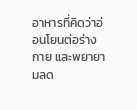อาหารที่คิดว่าอ่อนโยนต่อร่างกาย และพยายามลด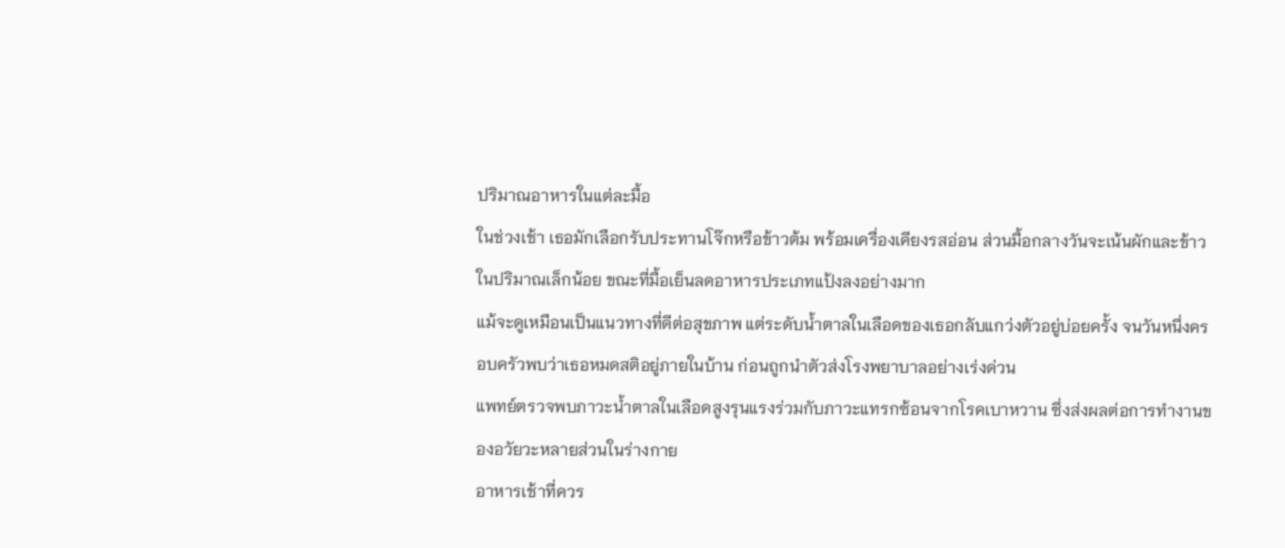ปริมาณอาหารในแต่ละมื้อ
ในช่วงเช้า เธอมักเลือกรับประทานโจ๊กหรือข้าวต้ม พร้อมเครื่องเคียงรสอ่อน ส่วนมื้อกลางวันจะเน้นผักและข้าวในปริมาณเล็กน้อย ขณะที่มื้อเย็นลดอาหารประเภทแป้งลงอย่างมาก
แม้จะดูเหมือนเป็นแนวทางที่ดีต่อสุขภาพ แต่ระดับน้ำตาลในเลือดของเธอกลับแกว่งตัวอยู่บ่อยครั้ง จนวันหนึ่งครอบครัวพบว่าเธอหมดสติอยู่ภายในบ้าน ก่อนถูกนำตัวส่งโรงพยาบาลอย่างเร่งด่วน
แพทย์ตรวจพบภาวะน้ำตาลในเลือดสูงรุนแรงร่วมกับภาวะแทรกซ้อนจากโรคเบาหวาน ซึ่งส่งผลต่อการทำงานของอวัยวะหลายส่วนในร่างกาย
อาหารเช้าที่ควร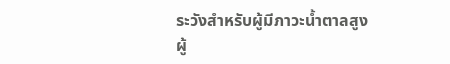ระวังสำหรับผู้มีภาวะน้ำตาลสูง
ผู้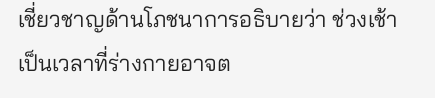เชี่ยวชาญด้านโภชนาการอธิบายว่า ช่วงเช้าเป็นเวลาที่ร่างกายอาจต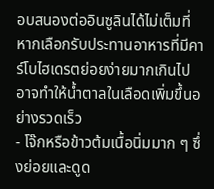อบสนองต่ออินซูลินได้ไม่เต็มที่ หากเลือกรับประทานอาหารที่มีคาร์โบไฮเดรตย่อยง่ายมากเกินไป อาจทำให้น้ำตาลในเลือดเพิ่มขึ้นอย่างรวดเร็ว
- โจ๊กหรือข้าวต้มเนื้อนิ่มมาก ๆ ซึ่งย่อยและดูด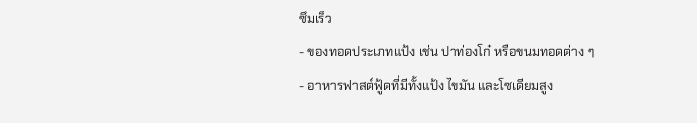ซึมเร็ว
- ของทอดประเภทแป้ง เช่น ปาท่องโก๋ หรือขนมทอดต่าง ๆ
- อาหารฟาสต์ฟู้ดที่มีทั้งแป้ง ไขมัน และโซเดียมสูง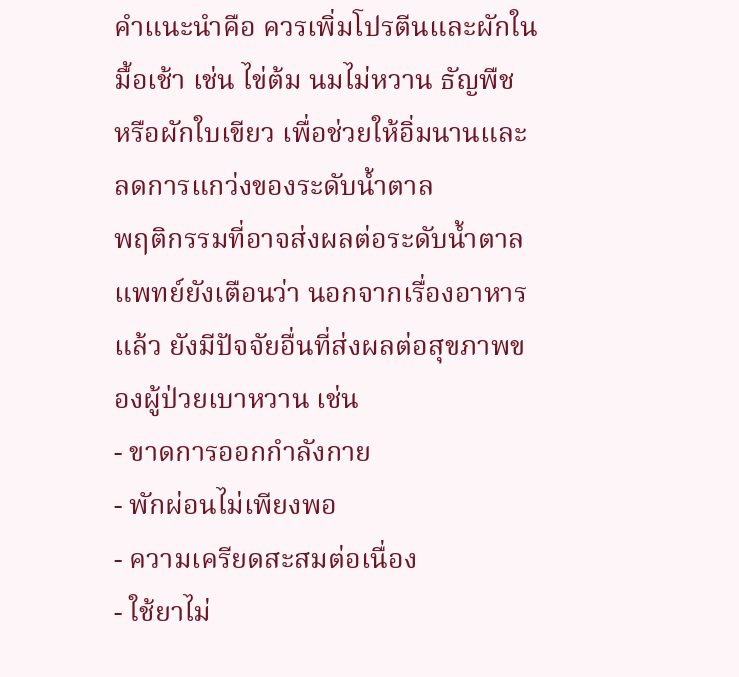คำแนะนำคือ ควรเพิ่มโปรตีนและผักในมื้อเช้า เช่น ไข่ต้ม นมไม่หวาน ธัญพืช หรือผักใบเขียว เพื่อช่วยให้อิ่มนานและลดการแกว่งของระดับน้ำตาล
พฤติกรรมที่อาจส่งผลต่อระดับน้ำตาล
แพทย์ยังเตือนว่า นอกจากเรื่องอาหารแล้ว ยังมีปัจจัยอื่นที่ส่งผลต่อสุขภาพของผู้ป่วยเบาหวาน เช่น
- ขาดการออกกำลังกาย
- พักผ่อนไม่เพียงพอ
- ความเครียดสะสมต่อเนื่อง
- ใช้ยาไม่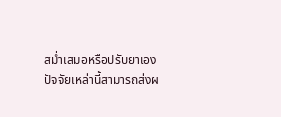สม่ำเสมอหรือปรับยาเอง
ปัจจัยเหล่านี้สามารถส่งผ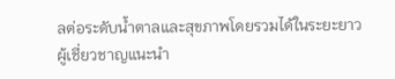ลต่อระดับน้ำตาลและสุขภาพโดยรวมได้ในระยะยาว
ผู้เชี่ยวชาญแนะนำ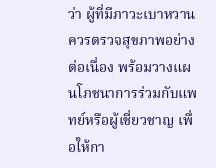ว่า ผู้ที่มีภาวะเบาหวานควรตรวจสุขภาพอย่างต่อเนื่อง พร้อมวางแผนโภชนาการร่วมกับแพทย์หรือผู้เชี่ยวชาญ เพื่อให้กา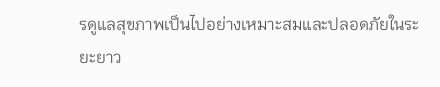รดูแลสุขภาพเป็นไปอย่างเหมาะสมและปลอดภัยในระยะยาว